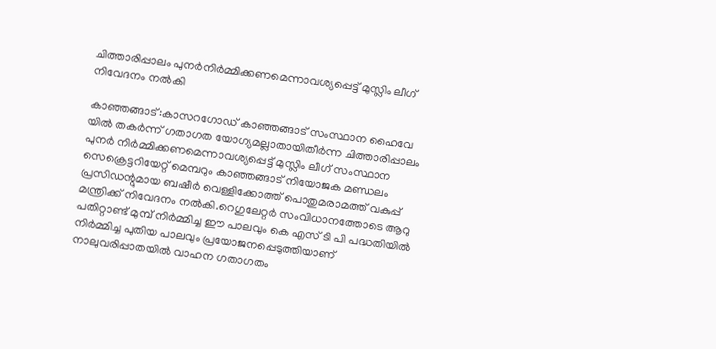ചിത്താരിപ്പാലം പുനര്‍നിര്‍മ്മിക്കണമെന്നാവശ്യപ്പെട്ട് മുസ്ലിം ലീഗ് നിവേദനം നല്‍കി

കാഞ്ഞങ്ങാട്:കാസറഗോഡ് കാഞ്ഞങ്ങാട് സംസ്ഥാന ഹൈവേ യില്‍ തകര്‍ന്ന് ഗതാഗത യോഗ്യമല്ലാതായിതീര്‍ന്ന ചിത്താരിപ്പാലം പുനര്‍ നിര്‍മ്മിക്കണമെന്നാവശ്യപ്പെട്ട് മുസ്ലിം ലീഗ് സംസ്ഥാന സെക്രെട്ടറിയേറ്റ് മെമ്പറും കാഞ്ഞങ്ങാട് നിയോജക മണ്ഡലം പ്രസിഡന്റുമായ ബഷീര്‍ വെള്ളിക്കോത്ത് പൊതുമരാമത്ത് വകുപ്പ് മന്ത്രിക്ക് നിവേദനം നല്‍കി.റെഗുലേറ്റര്‍ സംവിധാനത്തോടെ ആറു പതിറ്റാണ്ട് മുമ്പ് നിര്‍മ്മിച്ച ഈ പാലവും കെ എസ് ടി പി പദ്ധതിയില്‍ നിര്‍മ്മിച്ച പുതിയ പാലവും പ്രയോജനപ്പെടുത്തിയാണ് നാലുവരിപ്പാതയില്‍ വാഹന ഗതാഗതം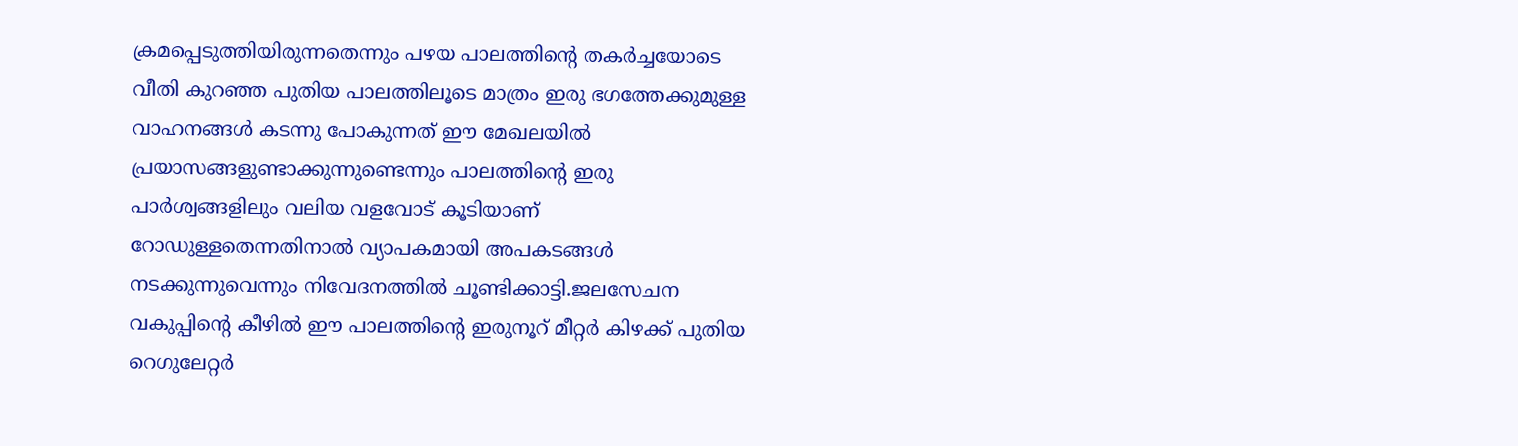ക്രമപ്പെടുത്തിയിരുന്നതെന്നും പഴയ പാലത്തിന്റെ തകര്‍ച്ചയോടെ വീതി കുറഞ്ഞ പുതിയ പാലത്തിലൂടെ മാത്രം ഇരു ഭഗത്തേക്കുമുള്ള വാഹനങ്ങള്‍ കടന്നു പോകുന്നത് ഈ മേഖലയില്‍ പ്രയാസങ്ങളുണ്ടാക്കുന്നുണ്ടെന്നും പാലത്തിന്റെ ഇരു പാര്‍ശ്വങ്ങളിലും വലിയ വളവോട് കൂടിയാണ് റോഡുള്ളതെന്നതിനാല്‍ വ്യാപകമായി അപകടങ്ങള്‍ നടക്കുന്നുവെന്നും നിവേദനത്തില്‍ ചൂണ്ടിക്കാട്ടി.ജലസേചന വകുപ്പിന്റെ കീഴില്‍ ഈ പാലത്തിന്റെ ഇരുനൂറ് മീറ്റര്‍ കിഴക്ക് പുതിയ റെഗുലേറ്റര്‍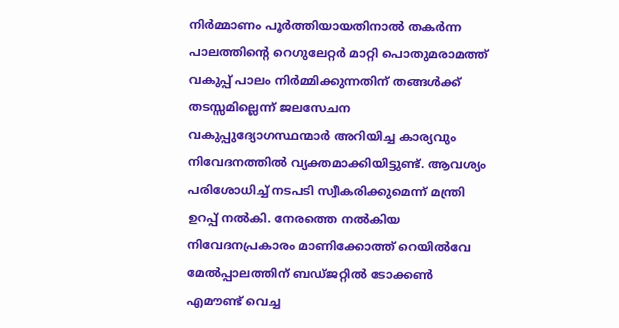നിര്‍മ്മാണം പൂര്‍ത്തിയായതിനാല്‍ തകര്‍ന്ന പാലത്തിന്റെ റെഗുലേറ്റര്‍ മാറ്റി പൊതുമരാമത്ത് വകുപ്പ് പാലം നിര്‍മ്മിക്കുന്നതിന് തങ്ങള്‍ക്ക് തടസ്സമില്ലെന്ന് ജലസേചന വകുപ്പുദ്യോഗസ്ഥന്മാര്‍ അറിയിച്ച കാര്യവും നിവേദനത്തില്‍ വ്യക്തമാക്കിയിട്ടുണ്ട്. ആവശ്യം പരിശോധിച്ച് നടപടി സ്വീകരിക്കുമെന്ന് മന്ത്രി ഉറപ്പ് നല്‍കി. നേരത്തെ നല്‍കിയ നിവേദനപ്രകാരം മാണിക്കോത്ത് റെയില്‍വേ മേല്‍പ്പാലത്തിന് ബഡ്ജറ്റില്‍ ടോക്കണ്‍ എമൗണ്ട് വെച്ച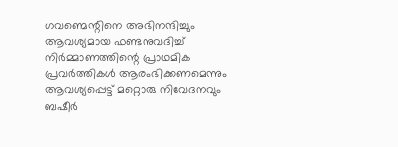ഗവണ്മെന്റിനെ അഭിനന്ദിച്ചും ആവശ്യമായ ഫണ്ടനുവദിച്ച് നിര്‍മ്മാണത്തിന്റെ പ്രാഥമിക പ്രവര്‍ത്തികള്‍ ആരംഭിക്കണമെന്നും ആവശ്യപ്പെട്ട് മറ്റൊരു നിവേദനവും ബഷീര്‍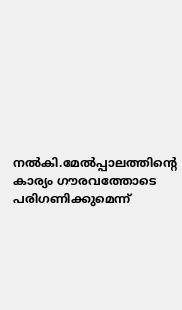നല്‍കി.മേല്‍പ്പാലത്തിന്റെ കാര്യം ഗൗരവത്തോടെ പരിഗണിക്കുമെന്ന്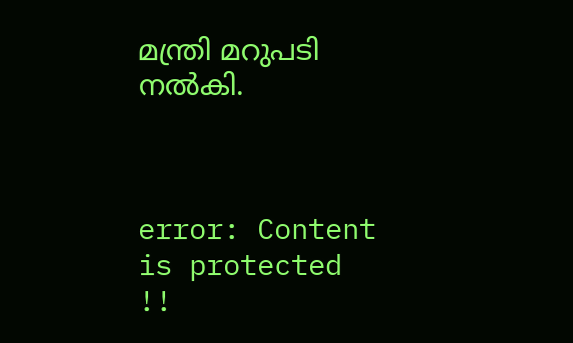മന്ത്രി മറുപടി നല്‍കി.



error: Content is protected !!